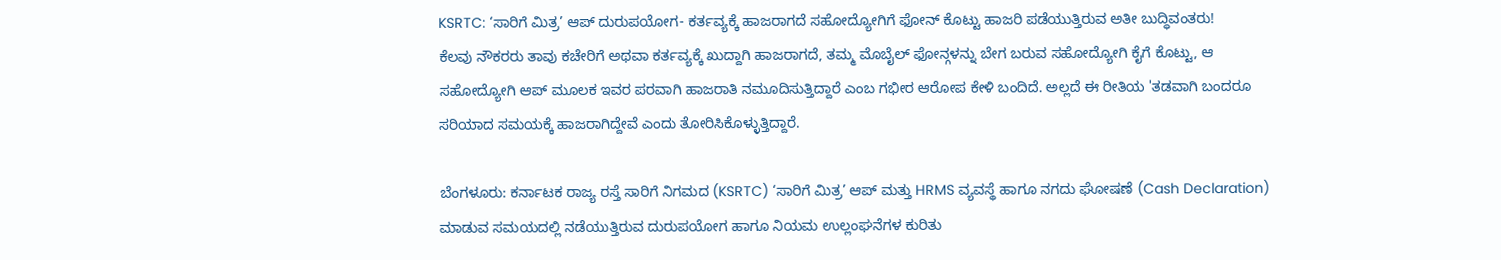KSRTC: ‘ಸಾರಿಗೆ ಮಿತ್ರ’ ಆಪ್ ದುರುಪಯೋಗ- ಕರ್ತವ್ಯಕ್ಕೆ ಹಾಜರಾಗದೆ ಸಹೋದ್ಯೋಗಿಗೆ ಫೋನ್ ಕೊಟ್ಟು ಹಾಜರಿ ಪಡೆಯುತ್ತಿರುವ ಅತೀ ಬುದ್ಧಿವಂತರು!
ಕೆಲವು ನೌಕರರು ತಾವು ಕಚೇರಿಗೆ ಅಥವಾ ಕರ್ತವ್ಯಕ್ಕೆ ಖುದ್ದಾಗಿ ಹಾಜರಾಗದೆ, ತಮ್ಮ ಮೊಬೈಲ್ ಫೋನ್ಗಳನ್ನು ಬೇಗ ಬರುವ ಸಹೋದ್ಯೋಗಿ ಕೈಗೆ ಕೊಟ್ಟು, ಆ ಸಹೋದ್ಯೋಗಿ ಆಪ್ ಮೂಲಕ ಇವರ ಪರವಾಗಿ ಹಾಜರಾತಿ ನಮೂದಿಸುತ್ತಿದ್ದಾರೆ ಎಂಬ ಗಭೀರ ಆರೋಪ ಕೇಳಿ ಬಂದಿದೆ. ಅಲ್ಲದೆ ಈ ರೀತಿಯ 'ತಡವಾಗಿ ಬಂದರೂ ಸರಿಯಾದ ಸಮಯಕ್ಕೆ ಹಾಜರಾಗಿದ್ದೇವೆ ಎಂದು ತೋರಿಸಿಕೊಳ್ಳುತ್ತಿದ್ದಾರೆ.

ಬೆಂಗಳೂರು: ಕರ್ನಾಟಕ ರಾಜ್ಯ ರಸ್ತೆ ಸಾರಿಗೆ ನಿಗಮದ (KSRTC) ‘ಸಾರಿಗೆ ಮಿತ್ರ’ ಆಪ್ ಮತ್ತು HRMS ವ್ಯವಸ್ಥೆ ಹಾಗೂ ನಗದು ಘೋಷಣೆ (Cash Declaration) ಮಾಡುವ ಸಮಯದಲ್ಲಿ ನಡೆಯುತ್ತಿರುವ ದುರುಪಯೋಗ ಹಾಗೂ ನಿಯಮ ಉಲ್ಲಂಘನೆಗಳ ಕುರಿತು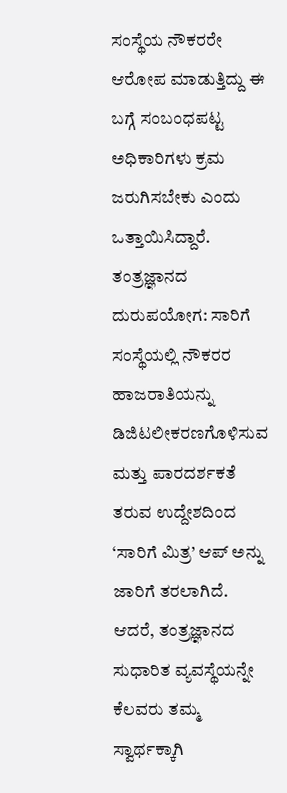ಸಂಸ್ಥೆಯ ನೌಕರರೇ ಆರೋಪ ಮಾಡುತ್ತಿದ್ದು ಈ ಬಗ್ಗೆ ಸಂಬಂಧಪಟ್ಟ ಅಧಿಕಾರಿಗಳು ಕ್ರಮ ಜರುಗಿಸಬೇಕು ಎಂದು ಒತ್ತಾಯಿಸಿದ್ದಾರೆ.
ತಂತ್ರಜ್ಞಾನದ ದುರುಪಯೋಗ: ಸಾರಿಗೆ ಸಂಸ್ಥೆಯಲ್ಲಿ ನೌಕರರ ಹಾಜರಾತಿಯನ್ನು ಡಿಜಿಟಲೀಕರಣಗೊಳಿಸುವ ಮತ್ತು ಪಾರದರ್ಶಕತೆ ತರುವ ಉದ್ದೇಶದಿಂದ ‘ಸಾರಿಗೆ ಮಿತ್ರ’ ಆಪ್ ಅನ್ನು ಜಾರಿಗೆ ತರಲಾಗಿದೆ. ಆದರೆ, ತಂತ್ರಜ್ಞಾನದ ಸುಧಾರಿತ ವ್ಯವಸ್ಥೆಯನ್ನೇ ಕೆಲವರು ತಮ್ಮ ಸ್ವಾರ್ಥಕ್ಕಾಗಿ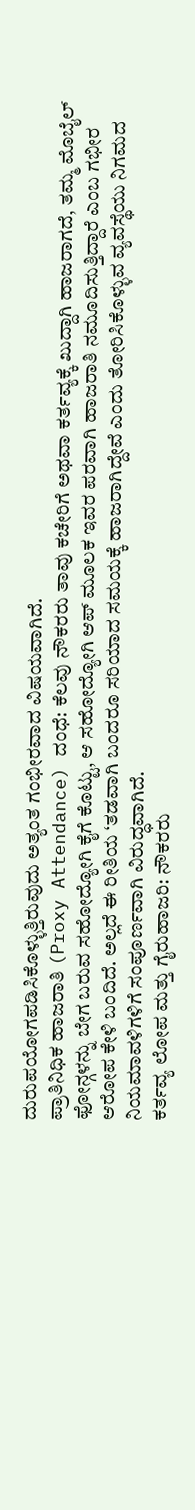ದುರುಪಯೋಗಪಡಿಸಿಕೊಳ್ಳುತ್ತಿರುವುದು ಅತ್ಯಂತ ಗಂಭೀರವಾದ ವಿಷಯವಾಗಿದೆ.
ಪ್ರಾತಿನಿಧಿಕ ಹಾಜರಾತಿ (Proxy Attendance) ದಂಧೆ: ಕೆಲವು ನೌಕರರು ತಾವು ಕಚೇರಿಗೆ ಅಥವಾ ಕರ್ತವ್ಯಕ್ಕೆ ಖುದ್ದಾಗಿ ಹಾಜರಾಗದೆ, ತಮ್ಮ ಮೊಬೈಲ್ ಫೋನ್ಗಳನ್ನು ಬೇಗ ಬರುವ ಸಹೋದ್ಯೋಗಿ ಕೈಗೆ ಕೊಟ್ಟು, ಆ ಸಹೋದ್ಯೋಗಿ ಆಪ್ ಮೂಲಕ ಇವರ ಪರವಾಗಿ ಹಾಜರಾತಿ ನಮೂದಿಸುತ್ತಿದ್ದಾರೆ ಎಂಬ ಗಭೀರ ಆರೋಪ ಕೇಳಿ ಬಂದಿದೆ. ಅಲ್ಲದೆ ಈ ರೀತಿಯ ‘ತಡವಾಗಿ ಬಂದರೂ ಸರಿಯಾದ ಸಮಯಕ್ಕೆ ಹಾಜರಾಗಿದ್ದೇವೆ ಎಂದು ತೋರಿಸಿಕೊಳ್ಳುವ ವ್ಯವಸ್ಥೆಯು ನಿಗಮದ ನಿಯಮಾವಳಿಗಳಿಗೆ ಸಂಪೂರ್ಣವಾಗಿ ವಿರುದ್ಧವಾಗಿದೆ.
ಕರ್ತವ್ಯ ಲೋಪ ಮತ್ತು ಗೈರುಹಾಜರಿ: ನೌಕರರು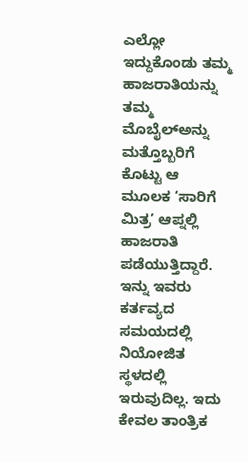ಎಲ್ಲೋ ಇದ್ದುಕೊಂಡು ತಮ್ಮ ಹಾಜರಾತಿಯನ್ನು ತಮ್ಮ ಮೊಬೈಲ್ಅನ್ನು ಮತ್ತೊಬ್ಬರಿಗೆ ಕೊಟ್ಟು ಆ ಮೂಲಕ ‘ಸಾರಿಗೆ ಮಿತ್ರ’ ಆಪ್ನಲ್ಲಿ ಹಾಜರಾತಿ ಪಡೆಯುತ್ತಿದ್ದಾರೆ. ಇನ್ನು ಇವರು ಕರ್ತವ್ಯದ ಸಮಯದಲ್ಲಿ ನಿಯೋಜಿತ ಸ್ಥಳದಲ್ಲಿ ಇರುವುದಿಲ್ಲ. ಇದು ಕೇವಲ ತಾಂತ್ರಿಕ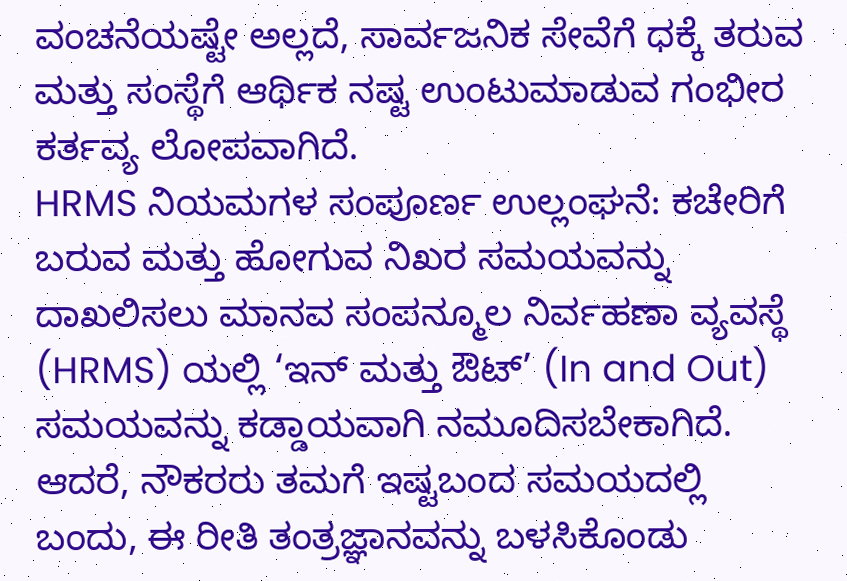ವಂಚನೆಯಷ್ಟೇ ಅಲ್ಲದೆ, ಸಾರ್ವಜನಿಕ ಸೇವೆಗೆ ಧಕ್ಕೆ ತರುವ ಮತ್ತು ಸಂಸ್ಥೆಗೆ ಆರ್ಥಿಕ ನಷ್ಟ ಉಂಟುಮಾಡುವ ಗಂಭೀರ ಕರ್ತವ್ಯ ಲೋಪವಾಗಿದೆ.
HRMS ನಿಯಮಗಳ ಸಂಪೂರ್ಣ ಉಲ್ಲಂಘನೆ: ಕಚೇರಿಗೆ ಬರುವ ಮತ್ತು ಹೋಗುವ ನಿಖರ ಸಮಯವನ್ನು ದಾಖಲಿಸಲು ಮಾನವ ಸಂಪನ್ಮೂಲ ನಿರ್ವಹಣಾ ವ್ಯವಸ್ಥೆ (HRMS) ಯಲ್ಲಿ ‘ಇನ್ ಮತ್ತು ಔಟ್’ (In and Out) ಸಮಯವನ್ನು ಕಡ್ಡಾಯವಾಗಿ ನಮೂದಿಸಬೇಕಾಗಿದೆ. ಆದರೆ, ನೌಕರರು ತಮಗೆ ಇಷ್ಟಬಂದ ಸಮಯದಲ್ಲಿ ಬಂದು, ಈ ರೀತಿ ತಂತ್ರಜ್ಞಾನವನ್ನು ಬಳಸಿಕೊಂಡು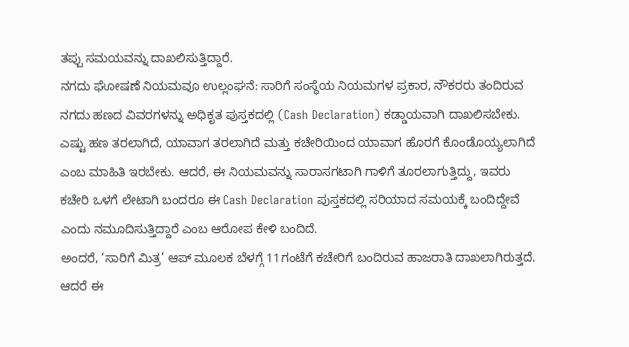ತಪ್ಪು ಸಮಯವನ್ನು ದಾಖಲಿಸುತ್ತಿದ್ದಾರೆ.
ನಗದು ಘೋಷಣೆ ನಿಯಮವೂ ಉಲ್ಲಂಘನೆ: ಸಾರಿಗೆ ಸಂಸ್ಥೆಯ ನಿಯಮಗಳ ಪ್ರಕಾರ, ನೌಕರರು ತಂದಿರುವ ನಗದು ಹಣದ ವಿವರಗಳನ್ನು ಅಧಿಕೃತ ಪುಸ್ತಕದಲ್ಲಿ (Cash Declaration) ಕಡ್ಡಾಯವಾಗಿ ದಾಖಲಿಸಬೇಕು. ಎಷ್ಟು ಹಣ ತರಲಾಗಿದೆ, ಯಾವಾಗ ತರಲಾಗಿದೆ ಮತ್ತು ಕಚೇರಿಯಿಂದ ಯಾವಾಗ ಹೊರಗೆ ಕೊಂಡೊಯ್ಯಲಾಗಿದೆ ಎಂಬ ಮಾಹಿತಿ ಇರಬೇಕು. ಆದರೆ, ಈ ನಿಯಮವನ್ನು ಸಾರಾಸಗಟಾಗಿ ಗಾಳಿಗೆ ತೂರಲಾಗುತ್ತಿದ್ದು, ಇವರು ಕಚೇರಿ ಒಳಗೆ ಲೇಟಾಗಿ ಬಂದರೂ ಈ Cash Declaration ಪುಸ್ತಕದಲ್ಲಿ ಸರಿಯಾದ ಸಮಯಕ್ಕೆ ಬಂದಿದ್ದೇವೆ ಎಂದು ನಮೂದಿಸುತ್ತಿದ್ದಾರೆ ಎಂಬ ಆರೋಪ ಕೇಳಿ ಬಂದಿದೆ.
ಅಂದರೆ, ‘ಸಾರಿಗೆ ಮಿತ್ರ’ ಆಪ್ ಮೂಲಕ ಬೆಳಗ್ಗೆ 11ಗಂಟೆಗೆ ಕಚೇರಿಗೆ ಬಂದಿರುವ ಹಾಜರಾತಿ ದಾಖಲಾಗಿರುತ್ತದೆ. ಆದರೆ ಈ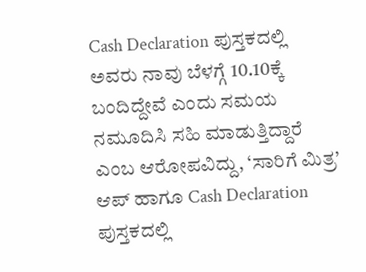Cash Declaration ಪುಸ್ತಕದಲ್ಲಿ ಅವರು ನಾವು ಬೆಳಗ್ಗೆ 10.10ಕ್ಕೆ ಬಂದಿದ್ದೇವೆ ಎಂದು ಸಮಯ ನಮೂದಿಸಿ ಸಹಿ ಮಾಡುತ್ತಿದ್ದಾರೆ ಎಂಬ ಆರೋಪವಿದ್ದು, ‘ಸಾರಿಗೆ ಮಿತ್ರ’ ಆಪ್ ಹಾಗೂ Cash Declaration ಪುಸ್ತಕದಲ್ಲಿ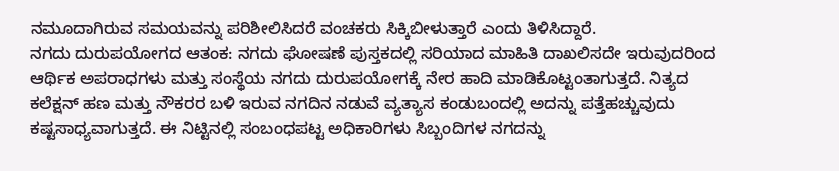ನಮೂದಾಗಿರುವ ಸಮಯವನ್ನು ಪರಿಶೀಲಿಸಿದರೆ ವಂಚಕರು ಸಿಕ್ಕಿಬೀಳುತ್ತಾರೆ ಎಂದು ತಿಳಿಸಿದ್ದಾರೆ.
ನಗದು ದುರುಪಯೋಗದ ಆತಂಕ: ನಗದು ಘೋಷಣೆ ಪುಸ್ತಕದಲ್ಲಿ ಸರಿಯಾದ ಮಾಹಿತಿ ದಾಖಲಿಸದೇ ಇರುವುದರಿಂದ ಆರ್ಥಿಕ ಅಪರಾಧಗಳು ಮತ್ತು ಸಂಸ್ಥೆಯ ನಗದು ದುರುಪಯೋಗಕ್ಕೆ ನೇರ ಹಾದಿ ಮಾಡಿಕೊಟ್ಟಂತಾಗುತ್ತದೆ. ನಿತ್ಯದ ಕಲೆಕ್ಷನ್ ಹಣ ಮತ್ತು ನೌಕರರ ಬಳಿ ಇರುವ ನಗದಿನ ನಡುವೆ ವ್ಯತ್ಯಾಸ ಕಂಡುಬಂದಲ್ಲಿ ಅದನ್ನು ಪತ್ತೆಹಚ್ಚುವುದು ಕಷ್ಟಸಾಧ್ಯವಾಗುತ್ತದೆ. ಈ ನಿಟ್ಟಿನಲ್ಲಿ ಸಂಬಂಧಪಟ್ಟ ಅಧಿಕಾರಿಗಳು ಸಿಬ್ಬಂದಿಗಳ ನಗದನ್ನು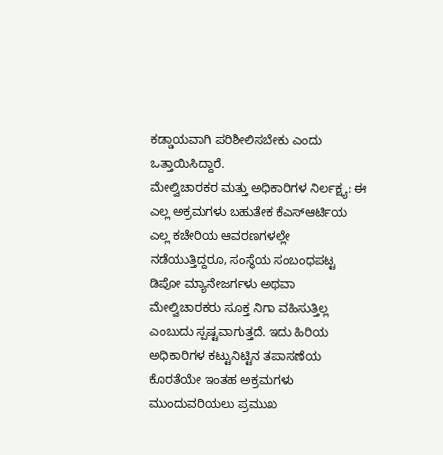ಕಡ್ಡಾಯವಾಗಿ ಪರಿಶೀಲಿಸಬೇಕು ಎಂದು ಒತ್ತಾಯಿಸಿದ್ದಾರೆ.
ಮೇಲ್ವಿಚಾರಕರ ಮತ್ತು ಅಧಿಕಾರಿಗಳ ನಿರ್ಲಕ್ಷ್ಯ: ಈ ಎಲ್ಲ ಅಕ್ರಮಗಳು ಬಹುತೇಕ ಕೆಎಸ್ಆರ್ಟಿಯ ಎಲ್ಲ ಕಚೇರಿಯ ಆವರಣಗಳಲ್ಲೇ ನಡೆಯುತ್ತಿದ್ದರೂ, ಸಂಸ್ಥೆಯ ಸಂಬಂಧಪಟ್ಟ ಡಿಪೋ ಮ್ಯಾನೇಜರ್ಗಳು ಅಥವಾ ಮೇಲ್ವಿಚಾರಕರು ಸೂಕ್ತ ನಿಗಾ ವಹಿಸುತ್ತಿಲ್ಲ ಎಂಬುದು ಸ್ಪಷ್ಟವಾಗುತ್ತದೆ. ಇದು ಹಿರಿಯ ಅಧಿಕಾರಿಗಳ ಕಟ್ಟುನಿಟ್ಟಿನ ತಪಾಸಣೆಯ ಕೊರತೆಯೇ ಇಂತಹ ಅಕ್ರಮಗಳು ಮುಂದುವರಿಯಲು ಪ್ರಮುಖ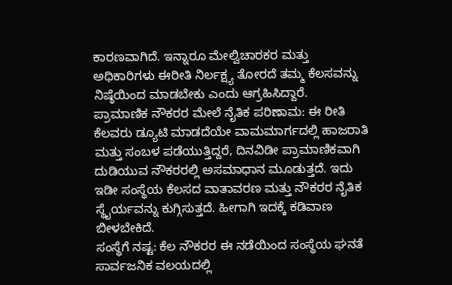ಕಾರಣವಾಗಿದೆ. ಇನ್ನಾರೂ ಮೇಲ್ವಿಚಾರಕರ ಮತ್ತು ಅಧಿಕಾರಿಗಳು ಈರೀತಿ ನಿರ್ಲಕ್ಷ್ಯ ತೋರದೆ ತಮ್ಮ ಕೆಲಸವನ್ನು ನಿಷ್ಠೆಯಿಂದ ಮಾಡಬೇಕು ಎಂದು ಆಗ್ರಹಿಸಿದ್ದಾರೆ.
ಪ್ರಾಮಾಣಿಕ ನೌಕರರ ಮೇಲೆ ನೈತಿಕ ಪರಿಣಾಮ: ಈ ರೀತಿ ಕೆಲವರು ಡ್ಯೂಟಿ ಮಾಡದೆಯೇ ವಾಮಮಾರ್ಗದಲ್ಲಿ ಹಾಜರಾತಿ ಮತ್ತು ಸಂಬಳ ಪಡೆಯುತ್ತಿದ್ದರೆ, ದಿನವಿಡೀ ಪ್ರಾಮಾಣಿಕವಾಗಿ ದುಡಿಯುವ ನೌಕರರಲ್ಲಿ ಅಸಮಾಧಾನ ಮೂಡುತ್ತದೆ. ಇದು ಇಡೀ ಸಂಸ್ಥೆಯ ಕೆಲಸದ ವಾತಾವರಣ ಮತ್ತು ನೌಕರರ ನೈತಿಕ ಸ್ಥೈರ್ಯವನ್ನು ಕುಗ್ಗಿಸುತ್ತದೆ. ಹೀಗಾಗಿ ಇದಕ್ಕೆ ಕಡಿವಾಣ ಬೀಳಬೇಕಿದೆ.
ಸಂಸ್ಥೆಗೆ ನಷ್ಟ: ಕೆಲ ನೌಕರರ ಈ ನಡೆಯಿಂದ ಸಂಸ್ಥೆಯ ಘನತೆ ಸಾರ್ವಜನಿಕ ವಲಯದಲ್ಲಿ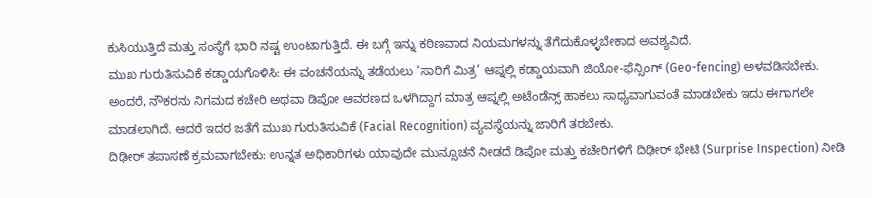ಕುಸಿಯುತ್ತಿದೆ ಮತ್ತು ಸಂಸ್ಥೆಗೆ ಭಾರಿ ನಷ್ಟ ಉಂಟಾಗುತ್ತಿದೆ. ಈ ಬಗ್ಗೆ ಇನ್ನು ಕಠಿಣವಾದ ನಿಯಮಗಳನ್ನು ತೆಗೆದುಕೊಳ್ಳಬೇಕಾದ ಅವಶ್ಯವಿದೆ.
ಮುಖ ಗುರುತಿಸುವಿಕೆ ಕಡ್ಡಾಯಗೊಳಿಸಿ: ಈ ವಂಚನೆಯನ್ನು ತಡೆಯಲು ‘ಸಾರಿಗೆ ಮಿತ್ರ’ ಆಪ್ನಲ್ಲಿ ಕಡ್ಡಾಯವಾಗಿ ಜಿಯೋ-ಫೆನ್ಸಿಂಗ್ (Geo-fencing) ಅಳವಡಿಸಬೇಕು. ಅಂದರೆ, ನೌಕರನು ನಿಗಮದ ಕಚೇರಿ ಅಥವಾ ಡಿಪೋ ಆವರಣದ ಒಳಗಿದ್ದಾಗ ಮಾತ್ರ ಆಪ್ನಲ್ಲಿ ಅಟೆಂಡೆನ್ಸ್ ಹಾಕಲು ಸಾಧ್ಯವಾಗುವಂತೆ ಮಾಡಬೇಕು ಇದು ಈಗಾಗಲೇ ಮಾಡಲಾಗಿದೆ. ಆದರೆ ಇದರ ಜತೆಗೆ ಮುಖ ಗುರುತಿಸುವಿಕೆ (Facial Recognition) ವ್ಯವಸ್ಥೆಯನ್ನು ಜಾರಿಗೆ ತರಬೇಕು.
ದಿಢೀರ್ ತಪಾಸಣೆ ಕ್ರಮವಾಗಬೇಕು: ಉನ್ನತ ಅಧಿಕಾರಿಗಳು ಯಾವುದೇ ಮುನ್ಸೂಚನೆ ನೀಡದೆ ಡಿಪೋ ಮತ್ತು ಕಚೇರಿಗಳಿಗೆ ದಿಢೀರ್ ಭೇಟಿ (Surprise Inspection) ನೀಡಿ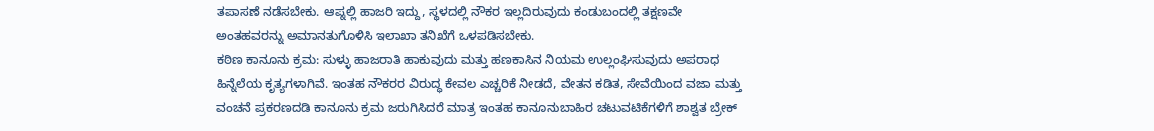ತಪಾಸಣೆ ನಡೆಸಬೇಕು. ಆಪ್ನಲ್ಲಿ ಹಾಜರಿ ಇದ್ದು, ಸ್ಥಳದಲ್ಲಿ ನೌಕರ ಇಲ್ಲದಿರುವುದು ಕಂಡುಬಂದಲ್ಲಿ ತಕ್ಷಣವೇ ಅಂತಹವರನ್ನು ಅಮಾನತುಗೊಳಿಸಿ ಇಲಾಖಾ ತನಿಖೆಗೆ ಒಳಪಡಿಸಬೇಕು.
ಕಠಿಣ ಕಾನೂನು ಕ್ರಮ: ಸುಳ್ಳು ಹಾಜರಾತಿ ಹಾಕುವುದು ಮತ್ತು ಹಣಕಾಸಿನ ನಿಯಮ ಉಲ್ಲಂಘಿಸುವುದು ಅಪರಾಧ ಹಿನ್ನೆಲೆಯ ಕೃತ್ಯಗಳಾಗಿವೆ. ಇಂತಹ ನೌಕರರ ವಿರುದ್ಧ ಕೇವಲ ಎಚ್ಚರಿಕೆ ನೀಡದೆ, ವೇತನ ಕಡಿತ, ಸೇವೆಯಿಂದ ವಜಾ ಮತ್ತು ವಂಚನೆ ಪ್ರಕರಣದಡಿ ಕಾನೂನು ಕ್ರಮ ಜರುಗಿಸಿದರೆ ಮಾತ್ರ ಇಂತಹ ಕಾನೂನುಬಾಹಿರ ಚಟುವಟಿಕೆಗಳಿಗೆ ಶಾಶ್ವತ ಬ್ರೇಕ್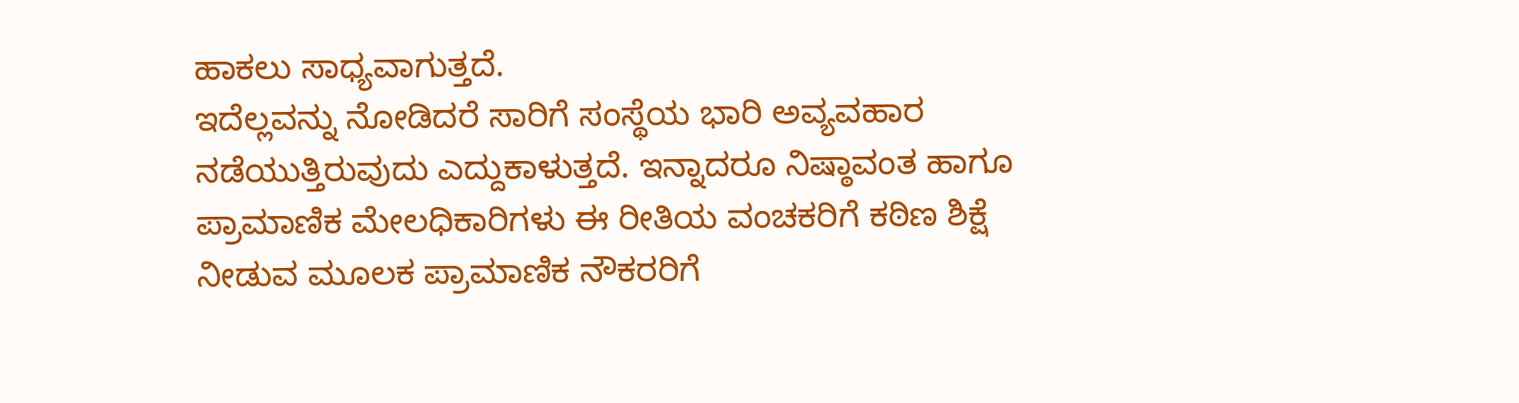ಹಾಕಲು ಸಾಧ್ಯವಾಗುತ್ತದೆ.
ಇದೆಲ್ಲವನ್ನು ನೋಡಿದರೆ ಸಾರಿಗೆ ಸಂಸ್ಥೆಯ ಭಾರಿ ಅವ್ಯವಹಾರ ನಡೆಯುತ್ತಿರುವುದು ಎದ್ದುಕಾಳುತ್ತದೆ. ಇನ್ನಾದರೂ ನಿಷ್ಠಾವಂತ ಹಾಗೂ ಪ್ರಾಮಾಣಿಕ ಮೇಲಧಿಕಾರಿಗಳು ಈ ರೀತಿಯ ವಂಚಕರಿಗೆ ಕಠಿಣ ಶಿಕ್ಷೆ ನೀಡುವ ಮೂಲಕ ಪ್ರಾಮಾಣಿಕ ನೌಕರರಿಗೆ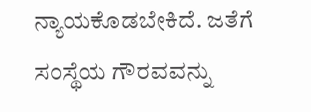ನ್ಯಾಯಕೊಡಬೇಕಿದೆ. ಜತೆಗೆ ಸಂಸ್ಥೆಯ ಗೌರವವನ್ನು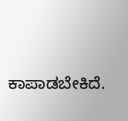ಕಾಪಾಡಬೇಕಿದೆ.